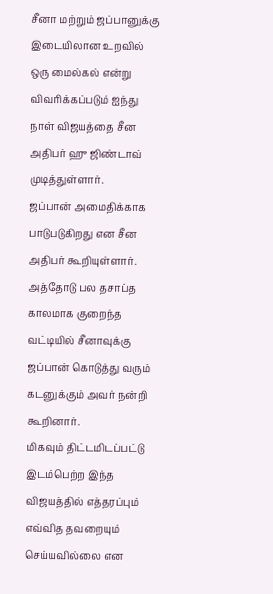சீனா மற்றும் ஜப்பானுக்கு இடையிலான உறவில் ஒரு மைல்கல் என்று விவரிக்கப்படும் ஐந்து நாள் விஜயத்தை சீன அதிபர் ஹு ஜிண்டாவ் முடித்துள்ளார்.
ஜப்பான் அமைதிக்காக பாடுபடுகிறது என சீன அதிபர் கூறியுள்ளார். அத்தோடு பல தசாப்த காலமாக குறைந்த வட்டியில் சீனாவுக்கு ஜப்பான் கொடுத்து வரும் கடனுக்கும் அவர் நன்றி கூறினார்.
மிகவும் திட்டமிடப்பட்டு இடம்பெற்ற இந்த விஜயத்தில் எத்தரப்பும் எவ்வித தவறையும் செய்யவில்லை என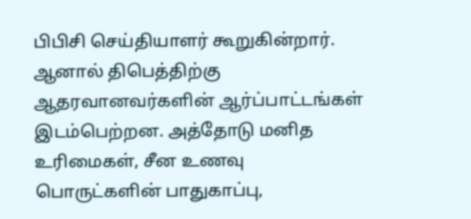பிபிசி செய்தியாளர் கூறுகின்றார்.
ஆனால் திபெத்திற்கு ஆதரவானவர்களின் ஆர்ப்பாட்டங்கள் இடம்பெற்றன. அத்தோடு மனித உரிமைகள், சீன உணவு பொருட்களின் பாதுகாப்பு,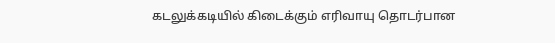கடலுக்கடியில் கிடைக்கும் எரிவாயு தொடர்பான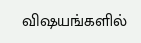விஷயங்களில்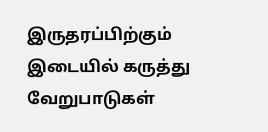இருதரப்பிற்கும் இடையில் கருத்து வேறுபாடுகள்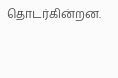தொடர்கின்றன.